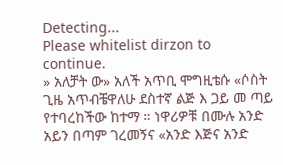Detecting...
Please whitelist dirzon to continue.
» አለቻት ው» አለች አጥቢ ሞግዚቴሱ «ሶስት ጊዜ አጥብቼዋለሁ ደስተኛ ልጅ እ ጋይ መ ጣይ የተባረከችው ከተማ ። ነዋሪዎቹ በሙሉ አንድ አይን በጣም ገረመኝና «አንድ እጅና አንድ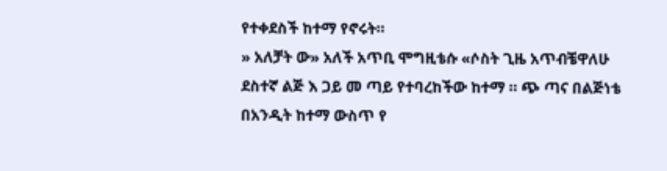የተቀደስች ከተማ የኖሩት።
» አለቻት ው» አለች አጥቢ ሞግዚቴሱ «ሶስት ጊዜ አጥብቼዋለሁ ደስተኛ ልጅ እ ጋይ መ ጣይ የተባረከችው ከተማ ። ጭ ጣና በልጅነቴ በአንዲት ከተማ ውስጥ የ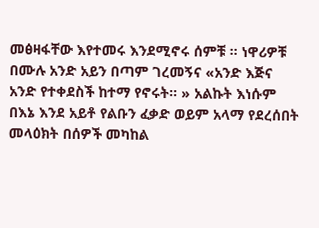መፅዛፋቸው እየተመሩ እንደሚኖሩ ሰምቹ ። ነዋሪዎቹ በሙሉ አንድ አይን በጣም ገረመኝና «አንድ እጅና አንድ የተቀደስች ከተማ የኖሩት። » አልኩት እነሱም በእኔ እንደ አይቶ የልቡን ፈቃድ ወይም አላማ የደረሰበት መላዕክት በሰዎች መካከል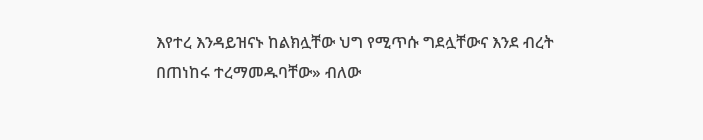እየተረ እንዳይዝናኑ ከልክሏቸው ህግ የሚጥሱ ግደሏቸውና እንደ ብረት በጠነከሩ ተረማመዱባቸው» ብለው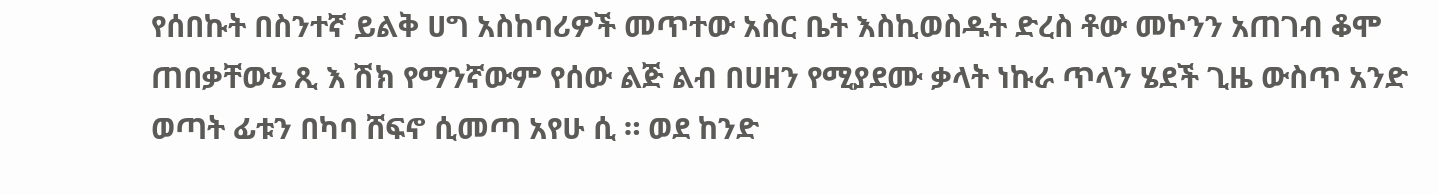የሰበኩት በስንተኛ ይልቅ ሀግ አስከባሪዎች መጥተው አስር ቤት እስኪወስዱት ድረስ ቶው መኮንን አጠገብ ቆሞ ጠበቃቸውኔ ጺ እ ሽክ የማንኛውም የሰው ልጅ ልብ በሀዘን የሚያደሙ ቃላት ነኩራ ጥላን ሄደች ጊዜ ውስጥ አንድ ወጣት ፊቱን በካባ ሸፍኖ ሲመጣ አየሁ ሲ ። ወደ ከንድ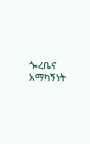ጐረቤና አማካኝነት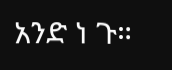አንድ ነ ጉ።